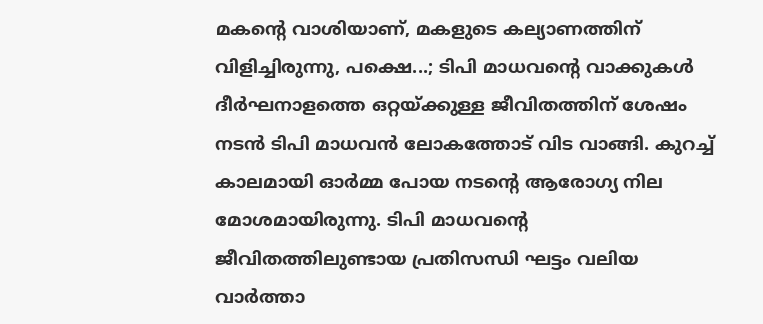മകന്റെ വാശിയാണ്, മകളുടെ കല്യാണത്തിന് വിളിച്ചിരുന്നു, പക്ഷെ...; ടിപി മാധവന്റെ വാക്കുകൾ
ദീർഘനാളത്തെ ഒറ്റയ്ക്കുള്ള ജീവിതത്തിന് ശേഷം നടൻ ടിപി മാധവൻ ലോകത്തോട് വിട വാങ്ങി. കുറച്ച് കാലമായി ഓർമ്മ പോയ നടന്റെ ആരോഗ്യ നില മോശമായിരുന്നു. ടിപി മാധവന്റെ ജീവിതത്തിലുണ്ടായ പ്രതിസന്ധി ഘട്ടം വലിയ വാർത്താ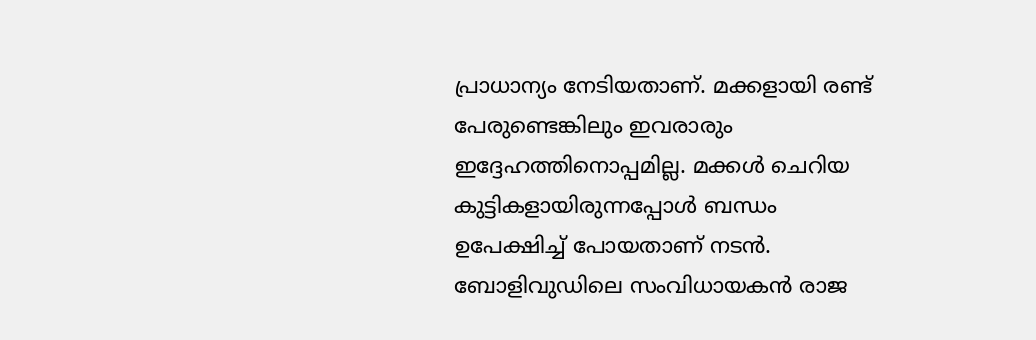പ്രാധാന്യം നേടിയതാണ്. മക്കളായി രണ്ട് പേരുണ്ടെങ്കിലും ഇവരാരും ഇദ്ദേഹത്തിനൊപ്പമില്ല. മക്കൾ ചെറിയ കുട്ടികളായിരുന്നപ്പോൾ ബന്ധം ഉപേക്ഷിച്ച് പോയതാണ് നടൻ. ബോളിവുഡിലെ സംവിധായകൻ രാജ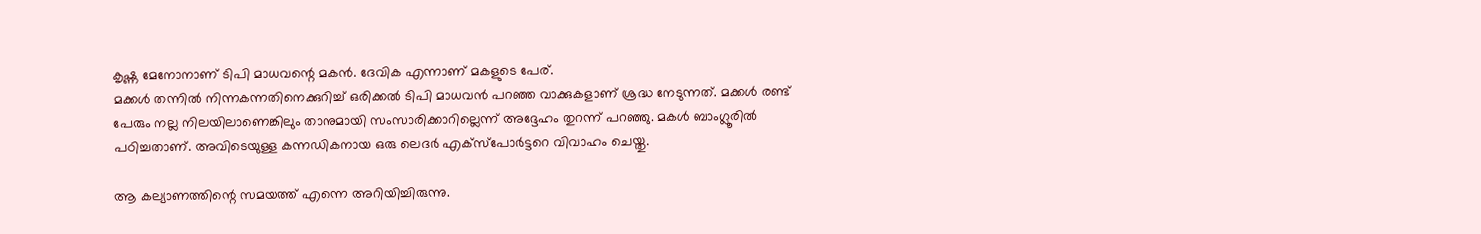കൃഷ്ണ മേനോനാണ് ടിപി മാധവന്റെ മകൻ. ദേവിക എന്നാണ് മകളുടെ പേര്.
മക്കൾ തന്നിൽ നിന്നകന്നതിനെക്കുറിച്ച് ഒരിക്കൽ ടിപി മാധവൻ പറഞ്ഞ വാക്കുകളാണ് ശ്രദ്ധ നേടുന്നത്. മക്കൾ രണ്ട് പേരും നല്ല നിലയിലാണെങ്കിലും താനുമായി സംസാരിക്കാറില്ലെന്ന് അദ്ദേഹം തുറന്ന് പറഞ്ഞു. മകൾ ബാംഗ്ലൂരിൽ പഠിച്ചതാണ്. അവിടെയുള്ള കന്നഡികനായ ഒരു ലെദർ എക്സ്പോർട്ടറെ വിവാഹം ചെയ്തു.

ആ കല്യാണത്തിന്റെ സമയത്ത് എന്നെ അറിയിച്ചിരുന്നു.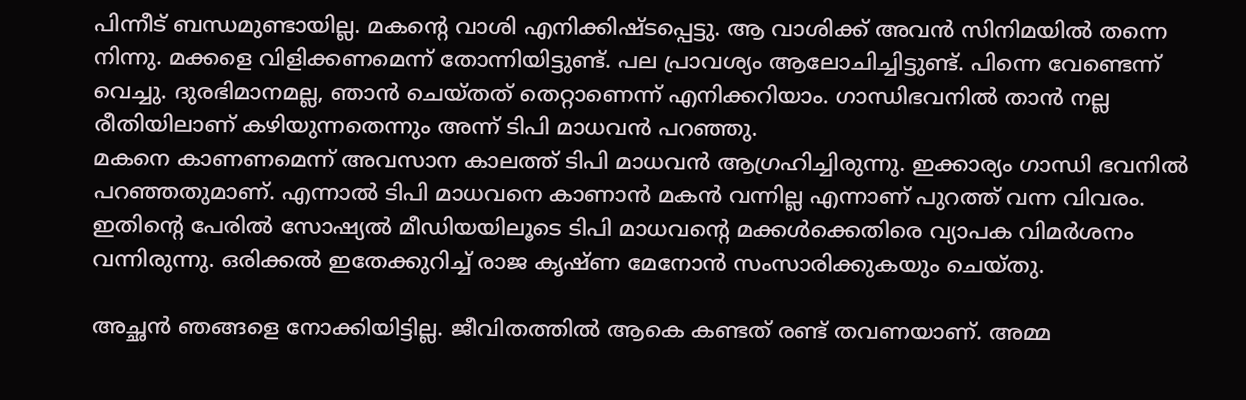പിന്നീട് ബന്ധമുണ്ടായില്ല. മകന്റെ വാശി എനിക്കിഷ്ടപ്പെട്ടു. ആ വാശിക്ക് അവൻ സിനിമയിൽ തന്നെ നിന്നു. മക്കളെ വിളിക്കണമെന്ന് തോന്നിയിട്ടുണ്ട്. പല പ്രാവശ്യം ആലോചിച്ചിട്ടുണ്ട്. പിന്നെ വേണ്ടെന്ന് വെച്ചു. ദുരഭിമാനമല്ല, ഞാൻ ചെയ്തത് തെറ്റാണെന്ന് എനിക്കറിയാം. ഗാന്ധിഭവനിൽ താൻ നല്ല രീതിയിലാണ് കഴിയുന്നതെന്നും അന്ന് ടിപി മാധവൻ പറഞ്ഞു.
മകനെ കാണണമെന്ന് അവസാന കാലത്ത് ടിപി മാധവൻ ആഗ്രഹിച്ചിരുന്നു. ഇക്കാര്യം ഗാന്ധി ഭവനിൽ പറഞ്ഞതുമാണ്. എന്നാൽ ടിപി മാധവനെ കാണാൻ മകൻ വന്നില്ല എന്നാണ് പുറത്ത് വന്ന വിവരം. ഇതിന്റെ പേരിൽ സോഷ്യൽ മീഡിയയിലൂടെ ടിപി മാധവന്റെ മക്കൾക്കെതിരെ വ്യാപക വിമർശനം വന്നിരുന്നു. ഒരിക്കൽ ഇതേക്കുറിച്ച് രാജ കൃഷ്ണ മേനോൻ സംസാരിക്കുകയും ചെയ്തു.

അച്ഛൻ ഞങ്ങളെ നോക്കിയിട്ടില്ല. ജീവിതത്തിൽ ആകെ കണ്ടത് രണ്ട് തവണയാണ്. അമ്മ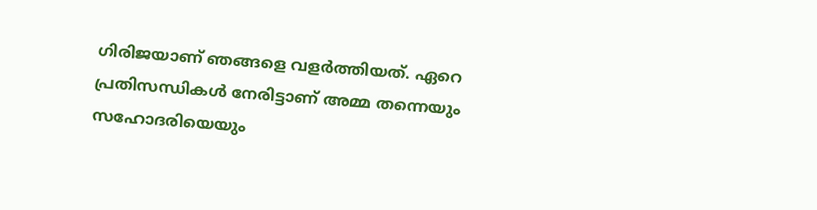ഗിരിജയാണ് ഞങ്ങളെ വളർത്തിയത്. ഏറെ പ്രതിസന്ധികൾ നേരിട്ടാണ് അമ്മ തന്നെയും സഹോദരിയെയും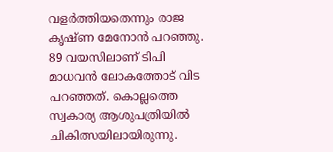വളർത്തിയതെന്നും രാജ കൃഷ്ണ മേനോൻ പറഞ്ഞു. 89 വയസിലാണ് ടിപി മാധവൻ ലോകത്തോട് വിട പറഞ്ഞത്. കൊല്ലത്തെ സ്വകാര്യ ആശുപത്രിയിൽ ചികിത്സയിലായിരുന്നു.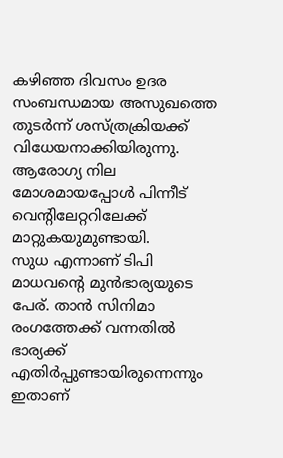കഴിഞ്ഞ ദിവസം ഉദര സംബന്ധമായ അസുഖത്തെ തുടർന്ന് ശസ്ത്രക്രിയക്ക് വിധേയനാക്കിയിരുന്നു. ആരോഗ്യ നില മോശമായപ്പോൾ പിന്നീട് വെന്റിലേറ്ററിലേക്ക് മാറ്റുകയുമുണ്ടായി.
സുധ എന്നാണ് ടിപി മാധവന്റെ മുൻഭാര്യയുടെ പേര്. താൻ സിനിമാ രംഗത്തേക്ക് വന്നതിൽ ഭാര്യക്ക് എതിർപ്പുണ്ടായിരുന്നെന്നും ഇതാണ്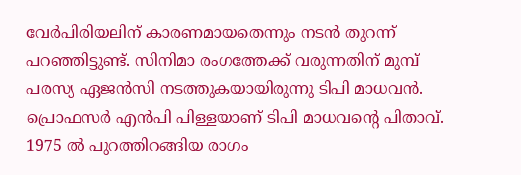വേർപിരിയലിന് കാരണമായതെന്നും നടൻ തുറന്ന് പറഞ്ഞിട്ടുണ്ട്. സിനിമാ രംഗത്തേക്ക് വരുന്നതിന് മുമ്പ് പരസ്യ ഏജൻസി നടത്തുകയായിരുന്നു ടിപി മാധവൻ. പ്രൊഫസർ എൻപി പിള്ളയാണ് ടിപി മാധവന്റെ പിതാവ്. 1975 ൽ പുറത്തിറങ്ങിയ രാഗം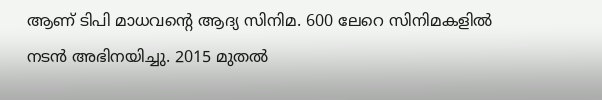ആണ് ടിപി മാധവന്റെ ആദ്യ സിനിമ. 600 ലേറെ സിനിമകളിൽ നടൻ അഭിനയിച്ചു. 2015 മുതൽ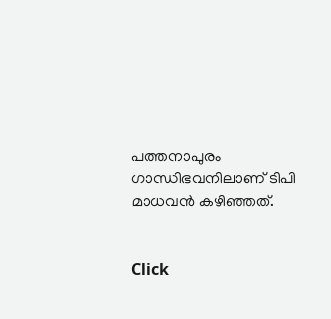പത്തനാപുരം ഗാന്ധിഭവനിലാണ് ടിപി മാധവൻ കഴിഞ്ഞത്.


Click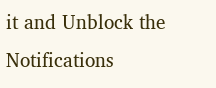it and Unblock the Notifications